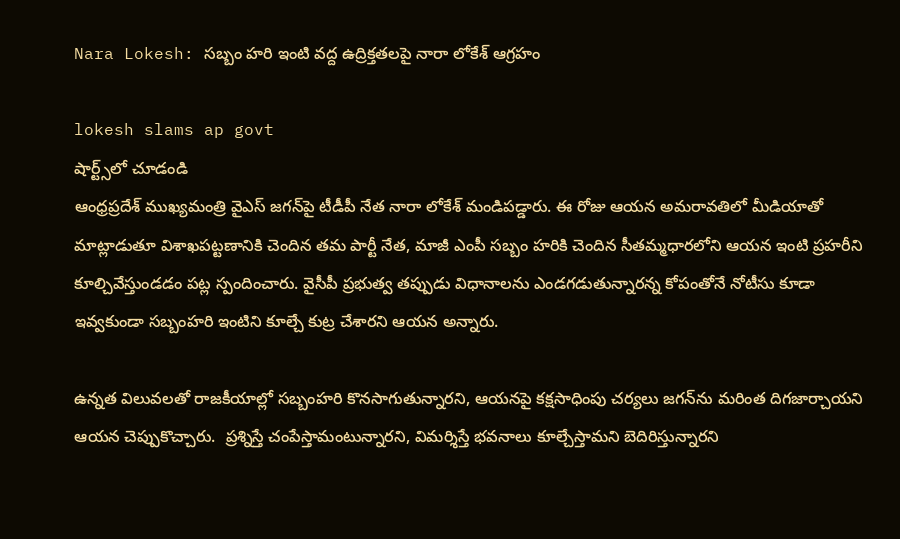Nara Lokesh: సబ్బం హరి ఇంటి వద్ద ఉద్రిక్తతలపై నారా లోకేశ్‌ ఆగ్రహం

lokesh slams ap govt
షార్ట్స్‌లో చూడండి
ఆంధ్రప్రదేశ్ ముఖ్యమంత్రి వైఎస్‌ జగన్‌పై టీడీపీ నేత నారా లోకేశ్ మండిపడ్డారు. ఈ రోజు ఆయన అమరావతిలో మీడియాతో మాట్లాడుతూ విశాఖపట్టణానికి చెందిన తమ పార్టీ నేత, మాజీ ఎంపీ సబ్బం హరికి చెందిన సీతమ్మధారలోని ఆయన ఇంటి ప్రహరీని కూల్చివేస్తుండడం పట్ల స్పందించారు. వైసీపీ ప్రభుత్వ తప్పుడు విధానాలను ఎండగడుతున్నారన్న కోపంతోనే నోటీసు కూడా ఇవ్వకుండా సబ్బంహరి ఇంటిని కూల్చే కుట్ర చేశారని ఆయన అన్నారు.

ఉన్నత విలువలతో రాజకీయాల్లో సబ్బంహరి కొనసాగుతున్నారని, ఆయనపై కక్షసాధింపు చర్యలు జగన్‌ను మరింత దిగజార్చాయని ఆయన చెప్పుకొచ్చారు.  ప్రశ్నిస్తే చంపేస్తామంటున్నారని, విమర్శిస్తే భవనాలు కూల్చేస్తామని బెదిరిస్తున్నారని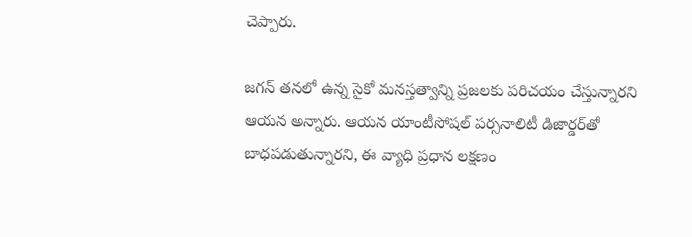చెప్పారు.

జగన్ తనలో ఉన్న సైకో మనస్తత్వాన్ని ప్రజలకు పరిచయం చేస్తున్నారని ఆయన అన్నారు. ఆయన యాంటీసోషల్ పర్సనాలిటీ డిజార్డర్‌తో బాధపడుతున్నారని, ఈ వ్యాధి ప్రధాన లక్షణం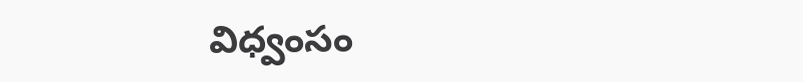విధ్వంసం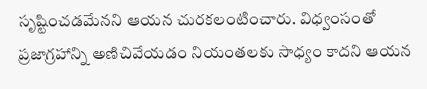సృష్టించడమేనని ఆయన చురకలంటించారు. విధ్వంసంతో ప్రజాగ్రహాన్ని అణిచివేయడం నియంతలకు సాధ్యం కాదని ఆయన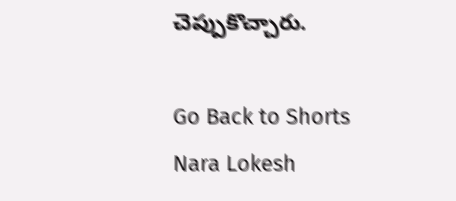చెప్పుకొచ్చారు.

Go Back to Shorts
Nara Lokesh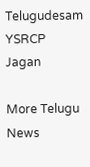Telugudesam
YSRCP
Jagan

More Telugu News